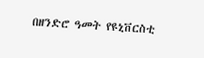በዘንድሮ ዓመት የዩኒቨርስቲ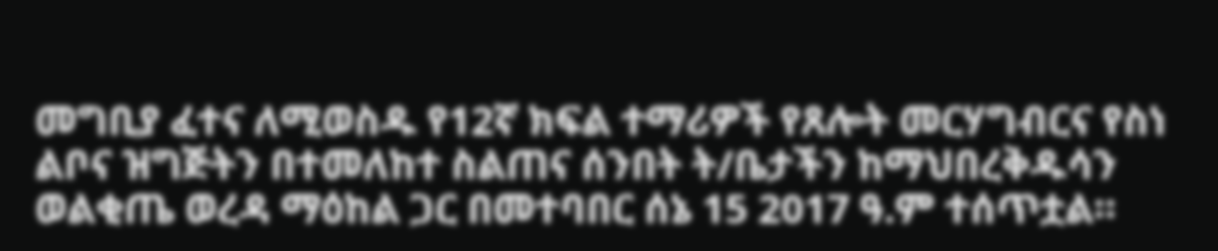መግቢያ ፈተና ለሚወስዱ የ12ኛ ክፍል ተማሪዎች የጸሎት መርሃግብርና የስነ ልቦና ዝግጅትን በተመለከተ ስልጠና ሰንበት ት/ቤታችን ከማህበረቅዱሳን ወልቂጤ ወረዳ ማዕከል ጋር በመተባበር ሰኔ 15 2017 ዓ.ም ተሰጥቷል።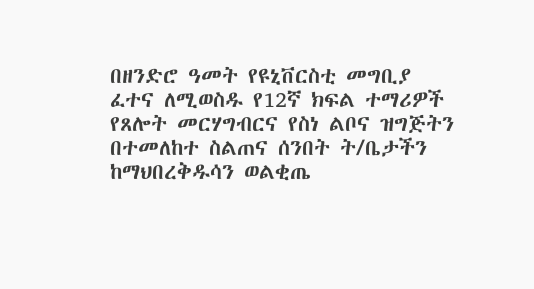በዘንድሮ ዓመት የዩኒቨርስቲ መግቢያ ፈተና ለሚወስዱ የ12ኛ ክፍል ተማሪዎች የጸሎት መርሃግብርና የስነ ልቦና ዝግጅትን በተመለከተ ስልጠና ሰንበት ት/ቤታችን ከማህበረቅዱሳን ወልቂጤ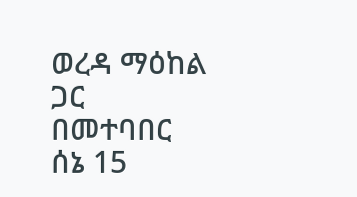ወረዳ ማዕከል ጋር በመተባበር ሰኔ 15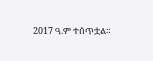2017 ዓ.ም ተሰጥቷል።